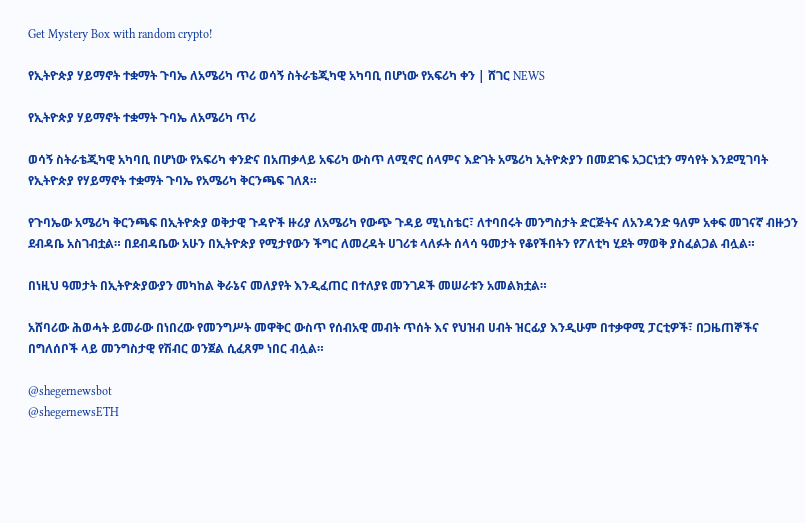Get Mystery Box with random crypto!

የኢትዮጵያ ሃይማኖት ተቋማት ጉባኤ ለአሜሪካ ጥሪ ወሳኝ ስትራቴጂካዊ አካባቢ በሆነው የአፍሪካ ቀን | ሸገር NEWS

የኢትዮጵያ ሃይማኖት ተቋማት ጉባኤ ለአሜሪካ ጥሪ

ወሳኝ ስትራቴጂካዊ አካባቢ በሆነው የአፍሪካ ቀንድና በአጠቃላይ አፍሪካ ውስጥ ለሚኖር ሰላምና እድገት አሜሪካ ኢትዮጵያን በመደገፍ አጋርነቷን ማሳየት እንደሚገባት የኢትዮጵያ የሃይማኖት ተቋማት ጉባኤ የአሜሪካ ቅርንጫፍ ገለጸ።

የጉባኤው አሜሪካ ቅርንጫፍ በኢትዮጵያ ወቅታዊ ጉዳዮች ዙሪያ ለአሜሪካ የውጭ ጉዳይ ሚኒስቴር፣ ለተባበሩት መንግስታት ድርጅትና ለአንዳንድ ዓለም አቀፍ መገናኛ ብዙኃን ደብዳቤ አስገብቷል። በደብዳቤው አሁን በኢትዮጵያ የሚታየውን ችግር ለመረዳት ሀገሪቱ ላለፉት ሰላሳ ዓመታት የቆየችበትን የፖለቲካ ሂደት ማወቅ ያስፈልጋል ብሏል።

በነዚህ ዓመታት በኢትዮጵያውያን መካከል ቅራኔና መለያየት እንዲፈጠር በተለያዩ መንገዶች መሠራቱን አመልክቷል።

አሸባሪው ሕወሓት ይመራው በነበረው የመንግሥት መዋቅር ውስጥ የሰብአዊ መብት ጥሰት እና የህዝብ ሀብት ዝርፊያ እንዲሁም በተቃዋሚ ፓርቲዎች፣ በጋዜጠኞችና በግለሰቦች ላይ መንግስታዊ የሽብር ወንጀል ሲፈጸም ነበር ብሏል።

@shegernewsbot
@shegernewsETH